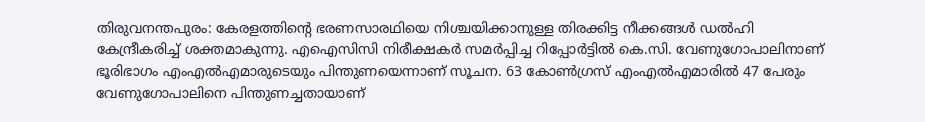തിരുവനന്തപുരം: കേരളത്തിന്റെ ഭരണസാരഥിയെ നിശ്ചയിക്കാനുള്ള തിരക്കിട്ട നീക്കങ്ങൾ ഡൽഹി കേന്ദ്രീകരിച്ച് ശക്തമാകുന്നു. എഐസിസി നിരീക്ഷകർ സമർപ്പിച്ച റിപ്പോർട്ടിൽ കെ.സി. വേണുഗോപാലിനാണ് ഭൂരിഭാഗം എംഎൽഎമാരുടെയും പിന്തുണയെന്നാണ് സൂചന. 63 കോൺഗ്രസ് എംഎൽഎമാരിൽ 47 പേരും വേണുഗോപാലിനെ പിന്തുണച്ചതായാണ്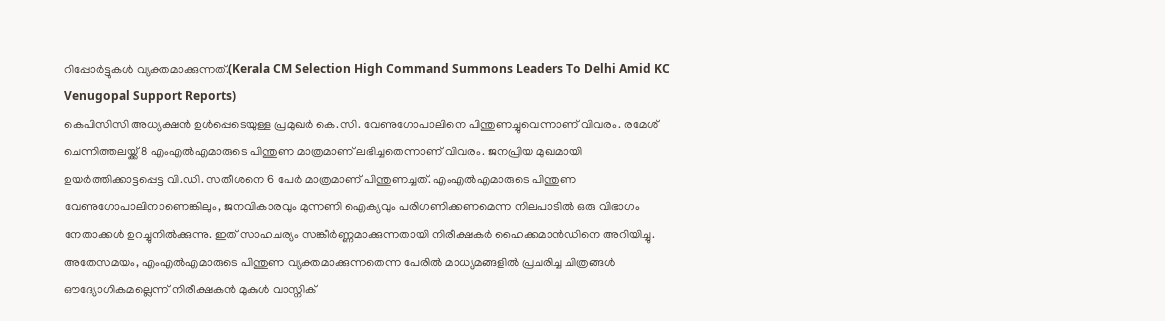റിപ്പോർട്ടുകൾ വ്യക്തമാക്കുന്നത്.(Kerala CM Selection High Command Summons Leaders To Delhi Amid KC Venugopal Support Reports)
കെപിസിസി അധ്യക്ഷൻ ഉൾപ്പെടെയുള്ള പ്രമുഖർ കെ.സി. വേണുഗോപാലിനെ പിന്തുണച്ചുവെന്നാണ് വിവരം. രമേശ് ചെന്നിത്തലയ്ക്ക് 8 എംഎൽഎമാരുടെ പിന്തുണ മാത്രമാണ് ലഭിച്ചതെന്നാണ് വിവരം. ജനപ്രിയ മുഖമായി ഉയർത്തിക്കാട്ടപ്പെട്ട വി.ഡി. സതീശനെ 6 പേർ മാത്രമാണ് പിന്തുണച്ചത്. എംഎൽഎമാരുടെ പിന്തുണ വേണുഗോപാലിനാണെങ്കിലും, ജനവികാരവും മുന്നണി ഐക്യവും പരിഗണിക്കണമെന്ന നിലപാടിൽ ഒരു വിഭാഗം നേതാക്കൾ ഉറച്ചുനിൽക്കുന്നു. ഇത് സാഹചര്യം സങ്കീർണ്ണമാക്കുന്നതായി നിരീക്ഷകർ ഹൈക്കമാൻഡിനെ അറിയിച്ചു.
അതേസമയം, എംഎൽഎമാരുടെ പിന്തുണ വ്യക്തമാക്കുന്നതെന്ന പേരിൽ മാധ്യമങ്ങളിൽ പ്രചരിച്ച ചിത്രങ്ങൾ ഔദ്യോഗികമല്ലെന്ന് നിരീക്ഷകൻ മുകുൾ വാസ്നിക്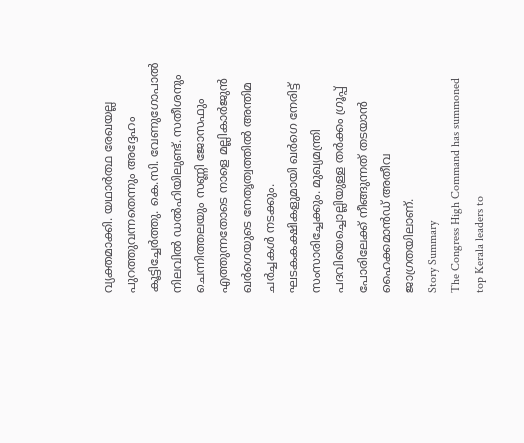വ്യക്തമാക്കി. യഥാർത്ഥ രേഖയല്ല പുറത്തുവന്നതെന്നും അദ്ദേഹം കൂട്ടിച്ചേർത്തു. കെ.സി. വേണുഗോപാൽ നിലവിൽ ഡൽഹിയിലുണ്ട്. സതീശനും ചെന്നിത്തലയും സണ്ണി ജോസഫും എത്തുന്നതോടെ നാളെ മല്ലികാർജുൻ ഖർഗെയുടെ നേതൃത്വത്തിൽ അന്തിമ ചർച്ചകൾ നടക്കും. ഘടകകക്ഷികളുമായി ഖർഗെ നേരിട്ട് സംസാരിച്ചേക്കും. മുഖ്യമന്ത്രി പദവിയെച്ചൊല്ലിയുള്ള തർക്കം ഗ്രൂപ്പ് പോരിലേക്ക് നീങ്ങുന്നത് തടയാൻ ഹൈക്കമാൻഡ് അതീവ ജാഗ്രതയിലാണ്.
Story Summary
The Congress High Command has summoned top Kerala leaders to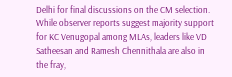Delhi for final discussions on the CM selection. While observer reports suggest majority support for KC Venugopal among MLAs, leaders like VD Satheesan and Ramesh Chennithala are also in the fray,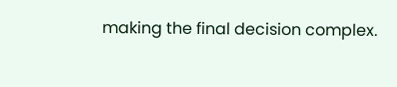making the final decision complex.